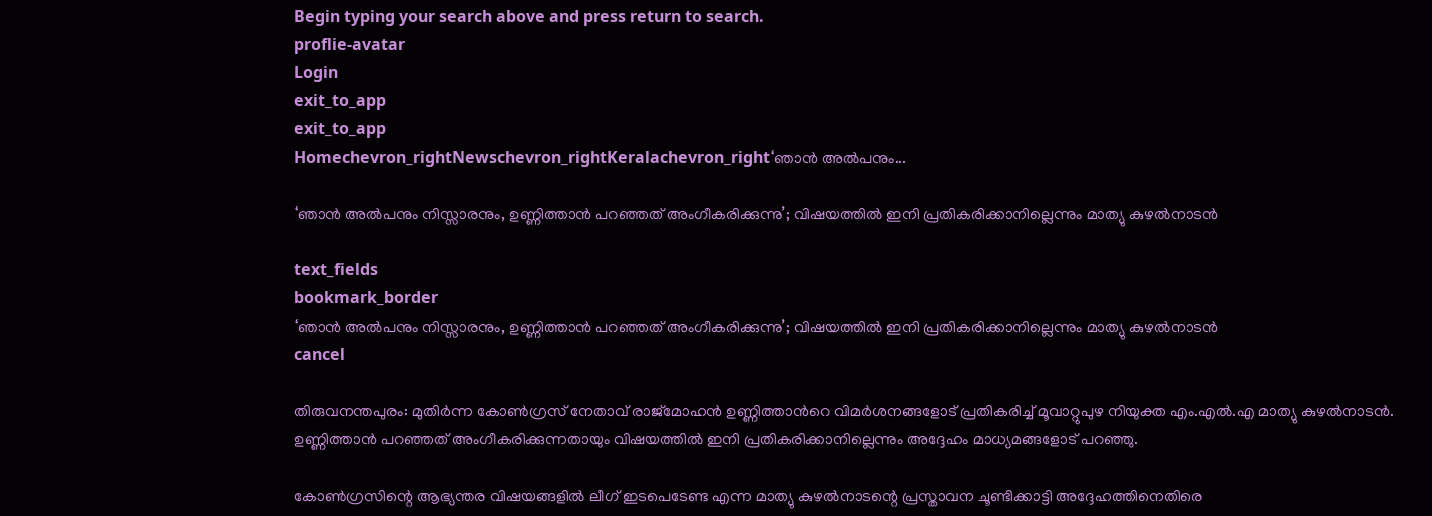Begin typing your search above and press return to search.
proflie-avatar
Login
exit_to_app
exit_to_app
Homechevron_rightNewschevron_rightKeralachevron_right‘ഞാൻ അൽപനും...

‘ഞാൻ അൽപനും നിസ്സാരനും, ഉണ്ണിത്താൻ പറഞ്ഞത് അംഗീകരിക്കുന്നു’; വിഷയത്തിൽ ഇനി പ്രതികരിക്കാനില്ലെന്നും മാത്യു കുഴൽനാടൻ

text_fields
bookmark_border
‘ഞാൻ അൽപനും നിസ്സാരനും, ഉണ്ണിത്താൻ പറഞ്ഞത് അംഗീകരിക്കുന്നു’; വിഷയത്തിൽ ഇനി പ്രതികരിക്കാനില്ലെന്നും മാത്യു കുഴൽനാടൻ
cancel

തിരുവനന്തപുരം: മുതിർന്ന കോൺഗ്രസ് നേതാവ് രാജ്മോഹൻ ഉണ്ണിത്താന്‍റെ വിമർശനങ്ങളോട് പ്രതികരിച്ച് മൂവാറ്റുപുഴ നിയുക്ത എം.എൽ.എ മാത്യു കുഴൽനാടൻ. ഉണ്ണിത്താൻ പറഞ്ഞത് അംഗീകരിക്കുന്നതായും വിഷയത്തിൽ ഇനി പ്രതികരിക്കാനില്ലെന്നും അദ്ദേഹം മാധ്യമങ്ങളോട് പറഞ്ഞു.

കോൺഗ്രസിന്റെ ആഭ്യന്തര വിഷയങ്ങളിൽ ലീഗ് ഇടപെടേണ്ട എന്ന മാത്യു കുഴൽനാടന്റെ പ്രസ്താവന ചൂണ്ടിക്കാട്ടി അദ്ദേഹത്തിനെതിരെ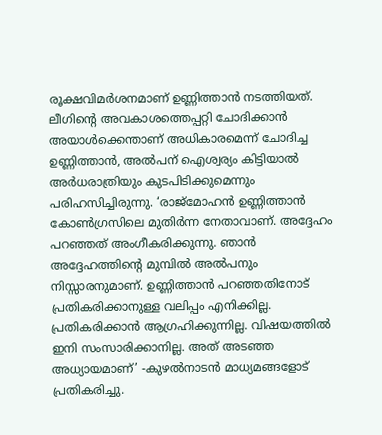രൂക്ഷവിമർശനമാണ് ഉണ്ണിത്താൻ നടത്തിയത്. ലീഗിന്‍റെ അവകാശത്തെപ്പറ്റി ചോദിക്കാൻ അയാൾക്കെന്താണ് അധികാരമെന്ന് ചോദിച്ച ഉണ്ണിത്താൻ, അൽപന് ഐശ്വര്യം കിട്ടിയാൽ അർധരാത്രിയും കുടപിടിക്കുമെന്നും പരിഹസിച്ചിരുന്നു. ‘രാജ്മോഹൻ ഉണ്ണിത്താൻ കോൺഗ്രസിലെ മുതിർന്ന നേതാവാണ്. അദ്ദേഹം പറഞ്ഞത് അംഗീകരിക്കുന്നു. ഞാൻ അദ്ദേഹത്തിന്‍റെ മുമ്പിൽ അൽപനും നിസ്സാരനുമാണ്. ഉണ്ണിത്താൻ പറഞ്ഞതിനോട് പ്രതികരിക്കാനുള്ള വലിപ്പം എനിക്കില്ല. പ്രതികരിക്കാൻ ആഗ്രഹിക്കുന്നില്ല. വിഷയത്തിൽ ഇനി സംസാരിക്കാനില്ല. അത് അടഞ്ഞ അധ്യായമാണ്’ -കുഴൽനാടൻ മാധ്യമങ്ങളോട് പ്രതികരിച്ചു.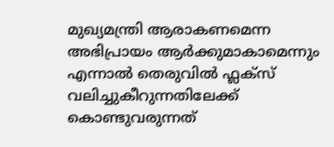മുഖ്യമന്ത്രി ആരാകണമെന്ന അഭിപ്രായം ആര്‍ക്കുമാകാമെന്നും എന്നാൽ തെരുവിൽ ഫ്ലക്സ് വലിച്ചുകീറുന്നതിലേക്ക് കൊണ്ടുവരുന്നത്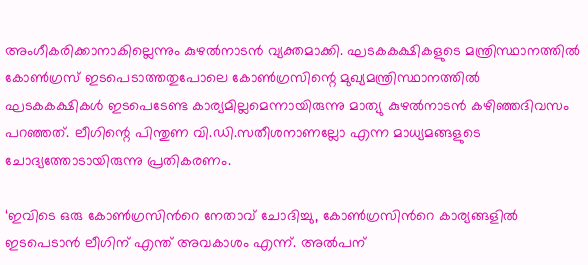അംഗീകരിക്കാനാകില്ലെന്നും കുഴൽനാടൻ വ്യക്തമാക്കി. ഘടകകക്ഷികളുടെ മന്ത്രിസ്ഥാനത്തില്‍ കോണ്‍ഗ്രസ് ഇടപെടാത്തതുപോലെ കോണ്‍ഗ്രസിന്റെ മുഖ്യമന്ത്രിസ്ഥാനത്തില്‍ ഘടകകക്ഷികള്‍ ഇടപെടേണ്ട കാര്യമില്ലമെന്നായിരുന്നു മാത്യു കുഴല്‍നാടന്‍ കഴിഞ്ഞദിവസം പറഞ്ഞത്. ലീഗിന്റെ പിന്തുണ വി.ഡി.സതീശനാണല്ലോ എന്ന മാധ്യമങ്ങളുടെ ചോദ്യത്തോടായിരുന്നു പ്രതികരണം.

‘ഇവിടെ ഒരു കോൺഗ്രസിന്‍റെ നേതാവ് ചോദിച്ചു, കോൺഗ്രസിന്‍റെ കാര്യങ്ങളിൽ ഇടപെടാൻ ലീഗിന് എന്ത് അവകാശം എന്ന്. അൽപന്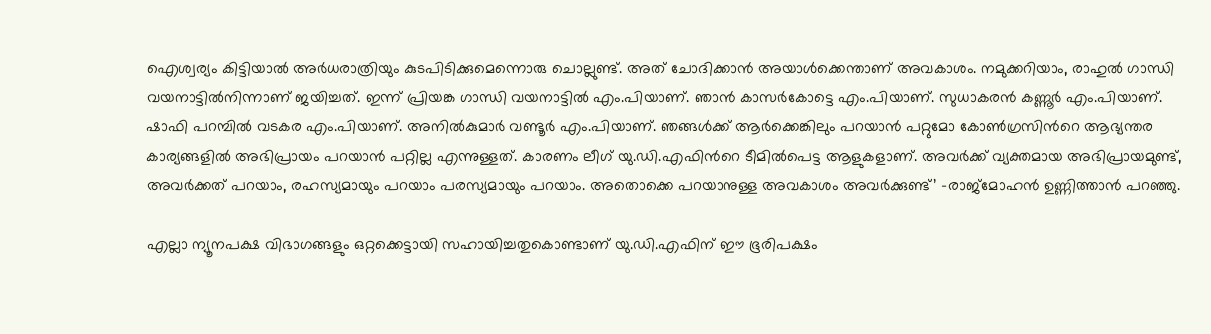ഐശ്വര്യം കിട്ടിയാൽ അർധരാത്രിയും കുടപിടിക്കുമെന്നൊരു ചൊല്ലുണ്ട്. അത് ചോദിക്കാൻ അയാൾക്കെന്താണ് അവകാശം. നമുക്കറിയാം, രാഹുൽ ഗാന്ധി വയനാട്ടിൽനിന്നാണ് ജയിച്ചത്. ഇന്ന് പ്രിയങ്ക ഗാന്ധി വയനാട്ടിൽ എം.പിയാണ്. ഞാൻ കാസർകോട്ടെ എം.പിയാണ്. സുധാകരൻ കണ്ണൂർ എം.പിയാണ്. ഷാഫി പറമ്പിൽ വടകര എം.പിയാണ്. അനിൽകുമാർ വണ്ടൂർ എം.പിയാണ്. ഞങ്ങൾക്ക് ആർക്കെങ്കിലും പറയാൻ പറ്റുമോ കോൺഗ്രസിന്‍റെ ആഭ്യന്തര കാര്യങ്ങളിൽ അഭിപ്രായം പറയാൻ പറ്റില്ല എന്നുള്ളത്. കാരണം ലീഗ് യു.ഡി.എഫിന്‍റെ ടീമിൽപെട്ട ആളുകളാണ്. അവർക്ക് വ്യക്തമായ അഭിപ്രായമുണ്ട്, അവർക്കത് പറയാം, രഹസ്യമായും പറയാം പരസ്യമായും പറയാം. അതൊക്കെ പറയാനുള്ള അവകാശം അവർക്കുണ്ട്’ -രാജ്മോഹൻ ഉണ്ണിത്താൻ പറഞ്ഞു.

എല്ലാ ന്യൂനപക്ഷ വിഭാഗങ്ങളും ഒറ്റക്കെട്ടായി സഹായിച്ചതുകൊണ്ടാണ് യു.ഡി.എഫിന് ഈ ഭൂരിപക്ഷം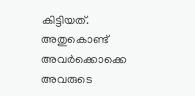കിട്ടിയത്. അതുകൊണ്ട് അവർക്കൊക്കെ അവരുടെ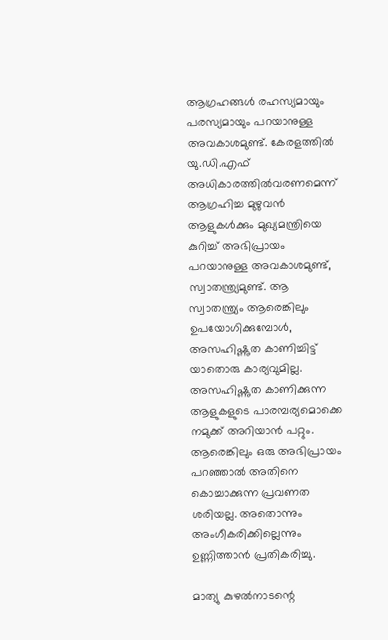ആഗ്രഹങ്ങൾ രഹസ്യമായും പരസ്യമായും പറയാനുള്ള അവകാശമുണ്ട്. കേരളത്തിൽ യു.ഡി.എഫ് അധികാരത്തിൽവരണമെന്ന് ആഗ്രഹിച്ച മുഴുവൻ ആളുകൾക്കും മുഖ്യമന്ത്രിയെ കുറിച്ച് അഭിപ്രായം പറയാനുള്ള അവകാശമുണ്ട്, സ്വാതന്ത്ര്യമുണ്ട്. ആ സ്വാതന്ത്ര്യം ആരെങ്കിലും ഉപയോഗിക്കുമ്പോൾ, അസഹിഷ്ണുത കാണിച്ചിട്ട് യാതൊരു കാര്യവുമില്ല. അസഹിഷ്ണുത കാണിക്കുന്ന ആളുകളുടെ പാരമ്പര്യമൊക്കെ നമുക്ക് അറിയാൻ പറ്റും. ആരെങ്കിലും ഒരു അഭിപ്രായം പറഞ്ഞാൽ അതിനെ കൊച്ചാക്കുന്ന പ്രവണത ശരിയല്ല. അതൊന്നും അംഗീകരിക്കില്ലെന്നും ഉണ്ണിത്താൻ പ്രതികരിച്ചു.

മാത്യു കുഴൽനാടന്റെ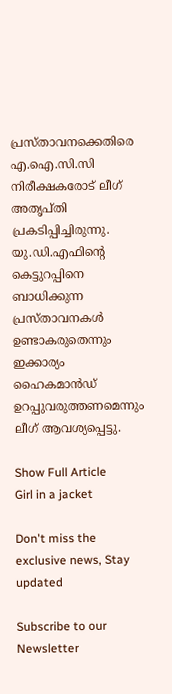പ്രസ്താവനക്കെതിരെ എ.ഐ.സി.സി നിരീക്ഷകരോട് ലീഗ് അതൃപ്തി പ്രകടിപ്പിച്ചിരുന്നു. യു.ഡി.എഫിന്റെ കെട്ടുറപ്പിനെ ബാധിക്കുന്ന പ്രസ്താവനകൾ ഉണ്ടാകരുതെന്നും ഇക്കാര്യം ഹൈകമാൻഡ് ഉറപ്പുവരുത്തണമെന്നും ലീഗ് ആവശ്യപ്പെട്ടു.

Show Full Article
Girl in a jacket

Don't miss the exclusive news, Stay updated

Subscribe to our Newsletter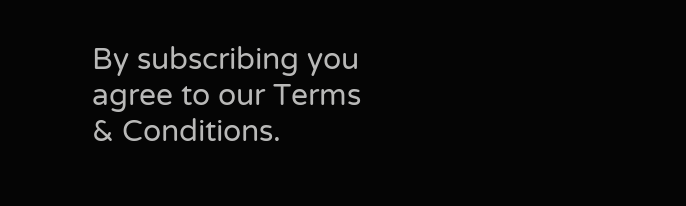By subscribing you agree to our Terms & Conditions.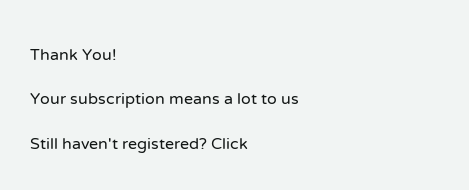Thank You!

Your subscription means a lot to us

Still haven't registered? Click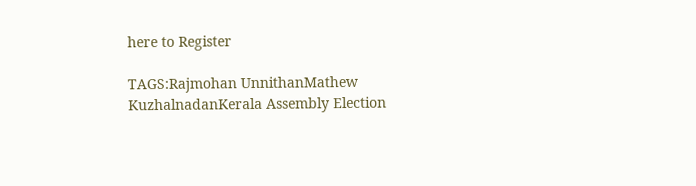here to Register

TAGS:Rajmohan UnnithanMathew KuzhalnadanKerala Assembly Election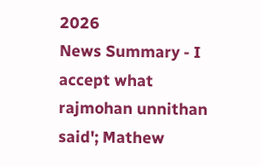2026
News Summary - I accept what rajmohan unnithan said'; Mathew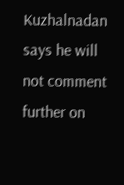Kuzhalnadan says he will not comment further on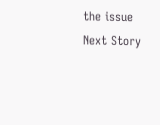the issue
Next Story